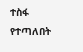ተስፋ የተጣለበት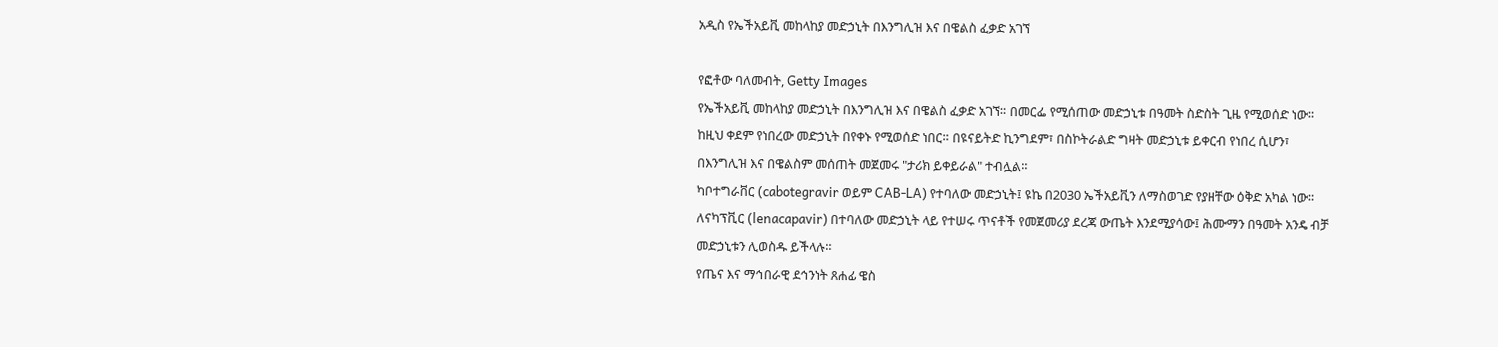አዲስ የኤችአይቪ መከላከያ መድኃኒት በእንግሊዝ እና በዌልስ ፈቃድ አገኘ

የፎቶው ባለመብት, Getty Images
የኤችአይቪ መከላከያ መድኃኒት በእንግሊዝ እና በዌልስ ፈቃድ አገኘ። በመርፌ የሚሰጠው መድኃኒቱ በዓመት ስድስት ጊዜ የሚወሰድ ነው።
ከዚህ ቀደም የነበረው መድኃኒት በየቀኑ የሚወሰድ ነበር። በዩናይትድ ኪንግደም፣ በስኮትራልድ ግዛት መድኃኒቱ ይቀርብ የነበረ ሲሆን፣ በእንግሊዝ እና በዌልስም መሰጠት መጀመሩ "ታሪክ ይቀይራል" ተብሏል።
ካቦተግራቨር (cabotegravir ወይም CAB-LA) የተባለው መድኃኒት፤ ዩኬ በ2030 ኤችአይቪን ለማስወገድ የያዘቸው ዕቅድ አካል ነው።
ለናካፕቪር (lenacapavir) በተባለው መድኃኒት ላይ የተሠሩ ጥናቶች የመጀመሪያ ደረጃ ውጤት እንደሚያሳው፤ ሕሙማን በዓመት አንዴ ብቻ መድኃኒቱን ሊወስዱ ይችላሉ።
የጤና እና ማኅበራዊ ደኅንነት ጸሐፊ ዌስ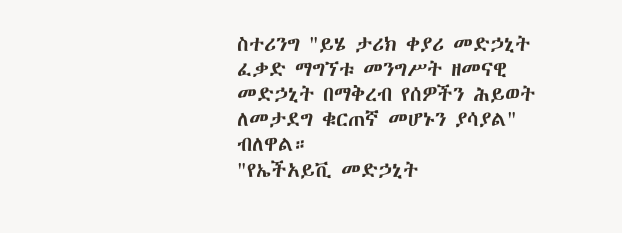ስተሪንግ "ይሄ ታሪክ ቀያሪ መድኃኒት ፈቃድ ማግኘቱ መንግሥት ዘመናዊ መድኃኒት በማቅረብ የሰዎችን ሕይወት ለመታደግ ቁርጠኛ መሆኑን ያሳያል" ብለዋል።
"የኤችአይቪ መድኃኒት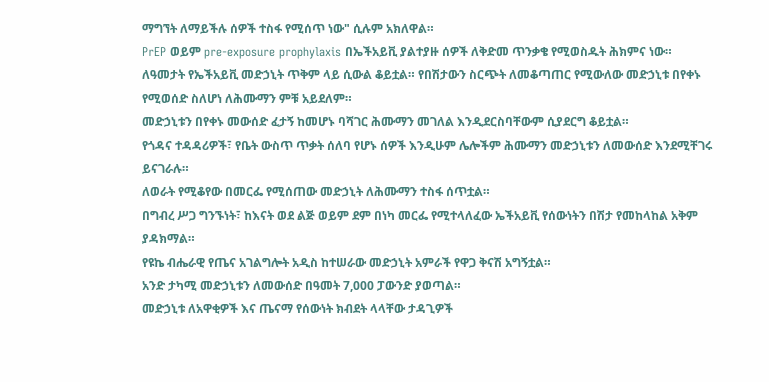ማግኘት ለማይችሉ ሰዎች ተስፋ የሚሰጥ ነው" ሲሉም አክለዋል።
PrEP ወይም pre-exposure prophylaxis በኤችአይቪ ያልተያዙ ሰዎች ለቅድመ ጥንቃቄ የሚወስዱት ሕክምና ነው።
ለዓመታት የኤችአይቪ መድኃኒት ጥቅም ላይ ሲውል ቆይቷል። የበሽታውን ስርጭት ለመቆጣጠር የሚውለው መድኃኒቱ በየቀኑ የሚወሰድ ስለሆነ ለሕሙማን ምቹ አይደለም።
መድኃኒቱን በየቀኑ መውሰድ ፈታኝ ከመሆኑ ባሻገር ሕሙማን መገለል እንዲደርስባቸውም ሲያደርግ ቆይቷል።
የጎዳና ተዳዳሪዎች፣ የቤት ውስጥ ጥቃት ሰለባ የሆኑ ሰዎች እንዲሁም ሌሎችም ሕሙማን መድኃኒቱን ለመውሰድ እንደሚቸገሩ ይናገራሉ።
ለወራት የሚቆየው በመርፌ የሚሰጠው መድኃኒት ለሕሙማን ተስፋ ሰጥቷል።
በግብረ ሥጋ ግንኙነት፣ ከእናት ወደ ልጅ ወይም ደም በነካ መርፌ የሚተላለፈው ኤችአይቪ የሰውነትን በሽታ የመከላከል አቅም ያዳክማል።
የዩኬ ብሔራዊ የጤና አገልግሎት አዲስ ከተሠራው መድኃኒት አምራች የዋጋ ቅናሽ አግኝቷል።
አንድ ታካሚ መድኃኒቱን ለመውሰድ በዓመት 7,000 ፓውንድ ያወጣል።
መድኃኒቱ ለአዋቂዎች እና ጤናማ የሰውነት ክብደት ላላቸው ታዳጊዎች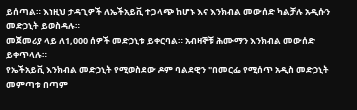ይሰጣል። እነዚህ ታዳጊዎች ለኤችአይቪ ተጋላጭ ከሆኑ እና እንክብል መውሰድ ካልቻሉ አዲሱን መድኃኒት ይወስዳሉ።
መጀመሪያ ላይ ለ1,000 ሰዎች መድኃኒቱ ይቀርባል። አብዛኞቹ ሕሙማን እንክብል መውሰድ ይቀጥላሉ።
የኤችአይቪ እንክብል መድኃኒት የሚወስደው ዶም ባልደዊን "በመርፌ የሚሰጥ አዲስ መድኃኒት መምጣቱ በጣም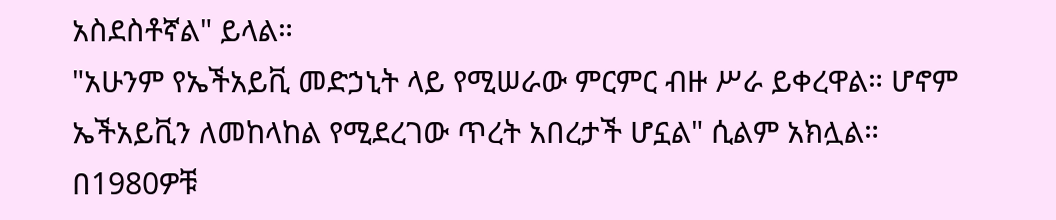አስደስቶኛል" ይላል።
"አሁንም የኤችአይቪ መድኃኒት ላይ የሚሠራው ምርምር ብዙ ሥራ ይቀረዋል። ሆኖም ኤችአይቪን ለመከላከል የሚደረገው ጥረት አበረታች ሆኗል" ሲልም አክሏል።
በ1980ዎቹ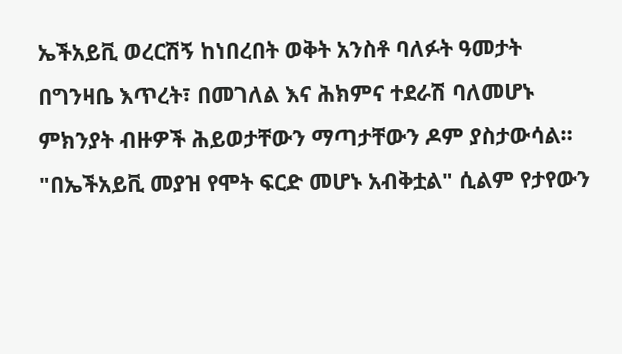ኤችአይቪ ወረርሽኝ ከነበረበት ወቅት አንስቶ ባለፉት ዓመታት በግንዛቤ እጥረት፣ በመገለል እና ሕክምና ተደራሽ ባለመሆኑ ምክንያት ብዙዎች ሕይወታቸውን ማጣታቸውን ዶም ያስታውሳል።
"በኤችአይቪ መያዝ የሞት ፍርድ መሆኑ አብቅቷል" ሲልም የታየውን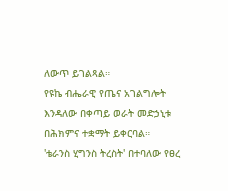ለውጥ ይገልጻል።
የዩኬ ብሔራዊ የጤና አገልግሎት እንዳለው በቀጣይ ወራት መድኃኒቱ በሕክምና ተቋማት ይቀርባል።
'ቴራንስ ሂግንስ ትረስት' በተባለው የፀረ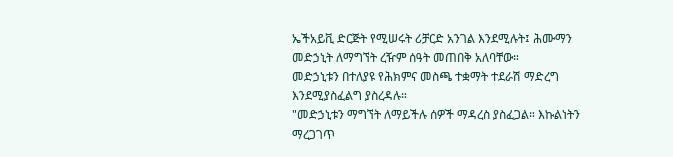ኤችአይቪ ድርጅት የሚሠሩት ሪቻርድ አንገል እንደሚሉት፤ ሕሙማን መድኃኒት ለማግኘት ረዥም ሰዓት መጠበቅ አለባቸው።
መድኃኒቱን በተለያዩ የሕክምና መስጫ ተቋማት ተደራሽ ማድረግ እንደሚያስፈልግ ያስረዳሉ።
"መድኃኒቱን ማግኘት ለማይችሉ ሰዎች ማዳረስ ያስፈጋል። እኩልነትን ማረጋገጥ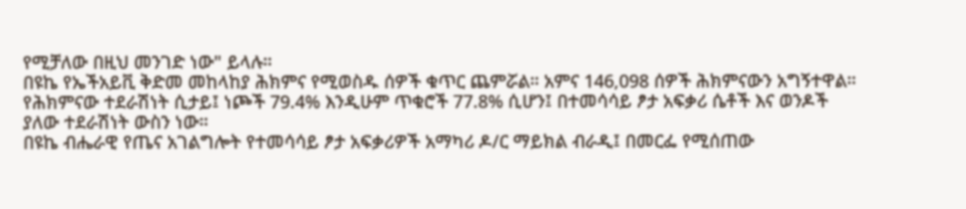የሚቻለው በዚህ መንገድ ነው" ይላሉ።
በዩኬ የኤችአይቪ ቅድመ መከላከያ ሕክምና የሚወስዱ ሰዎች ቁጥር ጨምሯል። አምና 146,098 ሰዎች ሕክምናውን አግኝተዋል።
የሕክምናው ተደራሽነት ሲታይ፤ ነጮች 79.4% እንዲሁም ጥቁሮች 77.8% ሲሆን፤ በተመሳሳይ ፆታ አፍቃሪ ሴቶች እና ወንዶች ያለው ተደራሽነት ውስን ነው።
በዩኬ ብሔራዊ የጤና አገልግሎት የተመሳሳይ ፆታ አፍቃሪዎች አማካሪ ዶ/ር ማይክል ብራዲ፤ በመርፌ የሚሰጠው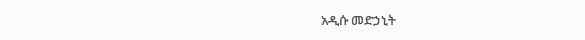አዲሱ መድኃኒት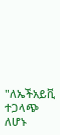"ለኤችአይቪ ተጋላጭ ለሆኑ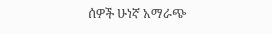ሰዎች ሁነኛ አማራጭ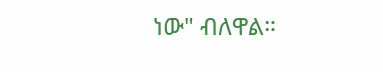ነው" ብለዋል።